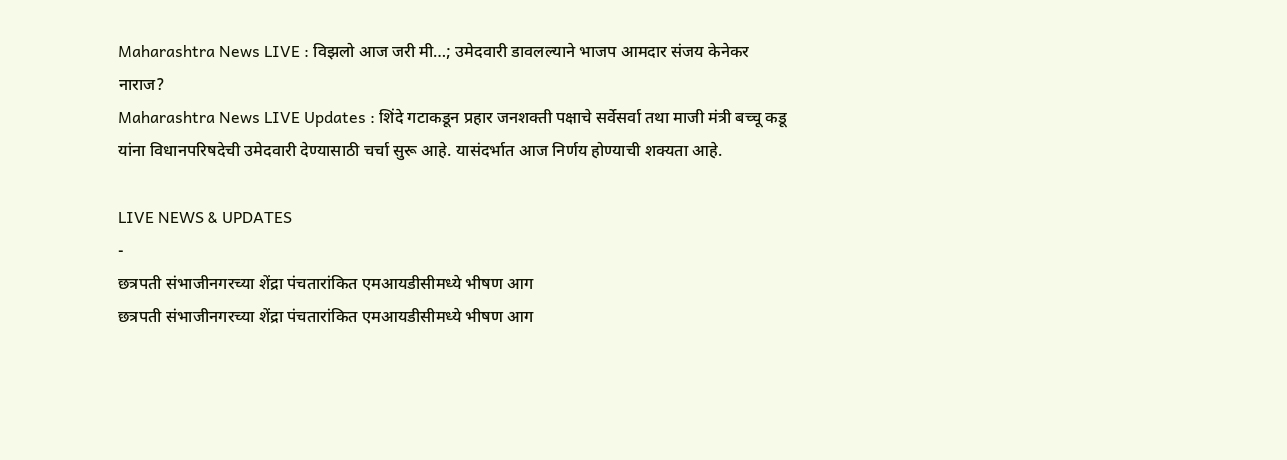Maharashtra News LIVE : विझलो आज जरी मी…; उमेदवारी डावलल्याने भाजप आमदार संजय केनेकर नाराज?
Maharashtra News LIVE Updates : शिंदे गटाकडून प्रहार जनशक्ती पक्षाचे सर्वेसर्वा तथा माजी मंत्री बच्चू कडू यांना विधानपरिषदेची उमेदवारी देण्यासाठी चर्चा सुरू आहे. यासंदर्भात आज निर्णय होण्याची शक्यता आहे.

LIVE NEWS & UPDATES
-
छत्रपती संभाजीनगरच्या शेंद्रा पंचतारांकित एमआयडीसीमध्ये भीषण आग
छत्रपती संभाजीनगरच्या शेंद्रा पंचतारांकित एमआयडीसीमध्ये भीषण आग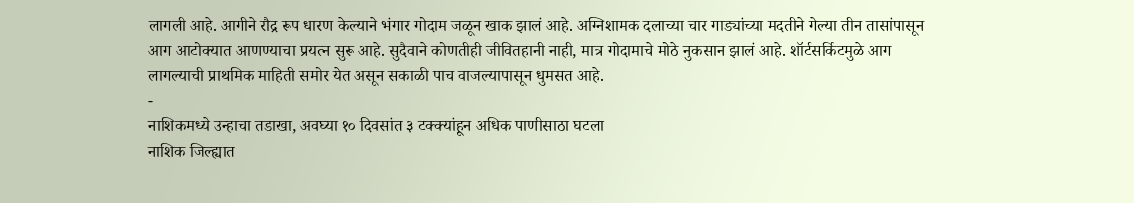लागली आहे. आगीने रौद्र रूप धारण केल्याने भंगार गोदाम जळून खाक झालं आहे. अग्निशामक दलाच्या चार गाड्यांच्या मदतीने गेल्या तीन तासांपासून आग आटोक्यात आणण्याचा प्रयत्न सुरू आहे. सुदैवाने कोणतीही जीवितहानी नाही, मात्र गोदामाचे मोठे नुकसान झालं आहे. शॉर्टसर्किटमुळे आग लागल्याची प्राथमिक माहिती समोर येत असून सकाळी पाच वाजल्यापासून धुमसत आहे.
-
नाशिकमध्ये उन्हाचा तडाखा, अवघ्या १० दिवसांत ३ टक्क्यांहून अधिक पाणीसाठा घटला
नाशिक जिल्ह्यात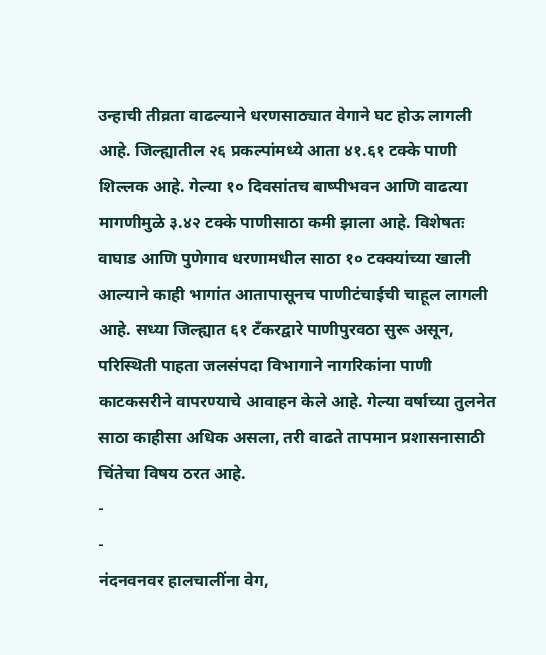उन्हाची तीव्रता वाढल्याने धरणसाठ्यात वेगाने घट होऊ लागली आहे. जिल्ह्यातील २६ प्रकल्पांमध्ये आता ४१.६१ टक्के पाणी शिल्लक आहे. गेल्या १० दिवसांतच बाष्पीभवन आणि वाढत्या मागणीमुळे ३.४२ टक्के पाणीसाठा कमी झाला आहे. विशेषतः वाघाड आणि पुणेगाव धरणामधील साठा १० टक्क्यांच्या खाली आल्याने काही भागांत आतापासूनच पाणीटंचाईची चाहूल लागली आहे. सध्या जिल्ह्यात ६१ टँकरद्वारे पाणीपुरवठा सुरू असून, परिस्थिती पाहता जलसंपदा विभागाने नागरिकांना पाणी काटकसरीने वापरण्याचे आवाहन केले आहे. गेल्या वर्षाच्या तुलनेत साठा काहीसा अधिक असला, तरी वाढते तापमान प्रशासनासाठी चिंतेचा विषय ठरत आहे.
-
-
नंदनवनवर हालचालींना वेग,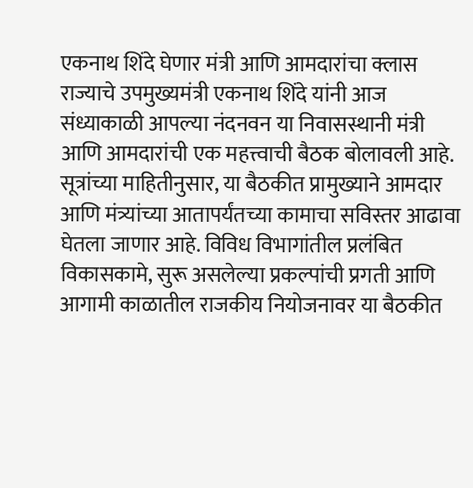एकनाथ शिंदे घेणार मंत्री आणि आमदारांचा क्लास
राज्याचे उपमुख्यमंत्री एकनाथ शिंदे यांनी आज संध्याकाळी आपल्या नंदनवन या निवासस्थानी मंत्री आणि आमदारांची एक महत्त्वाची बैठक बोलावली आहे. सूत्रांच्या माहितीनुसार, या बैठकीत प्रामुख्याने आमदार आणि मंत्र्यांच्या आतापर्यंतच्या कामाचा सविस्तर आढावा घेतला जाणार आहे. विविध विभागांतील प्रलंबित विकासकामे, सुरू असलेल्या प्रकल्पांची प्रगती आणि आगामी काळातील राजकीय नियोजनावर या बैठकीत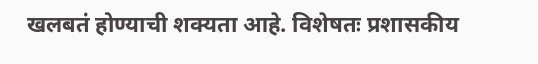खलबतं होण्याची शक्यता आहे. विशेषतः प्रशासकीय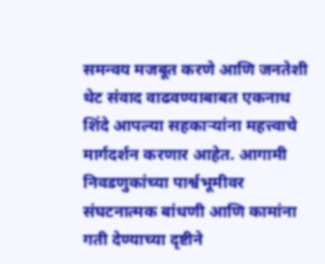समन्वय मजबूत करणे आणि जनतेशी थेट संवाद वाढवण्याबाबत एकनाथ शिंदे आपल्या सहकाऱ्यांना महत्त्वाचे मार्गदर्शन करणार आहेत. आगामी निवडणुकांच्या पार्श्वभूमीवर संघटनात्मक बांधणी आणि कामांना गती देण्याच्या दृष्टीने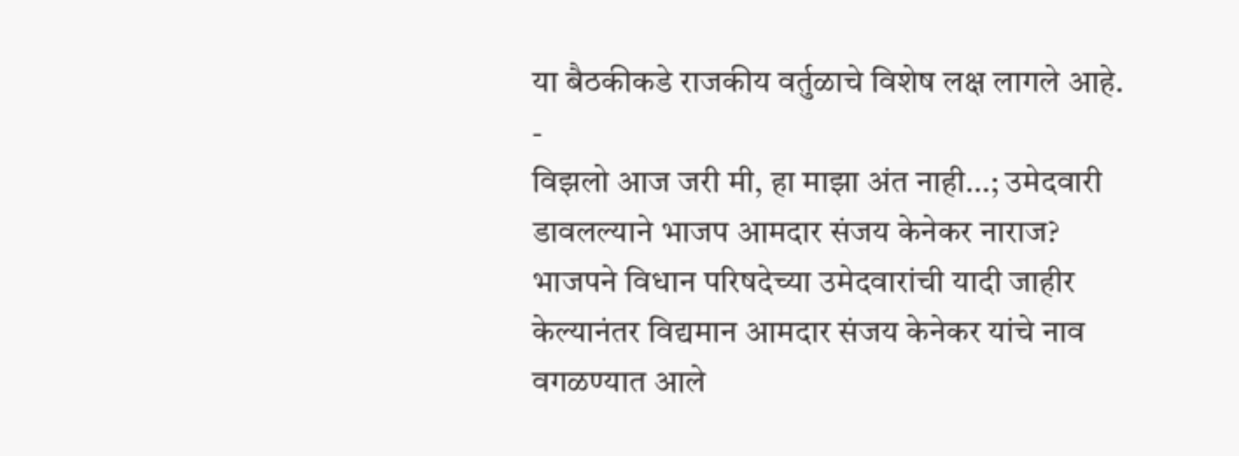या बैठकीकडे राजकीय वर्तुळाचे विशेष लक्ष लागले आहे.
-
विझलो आज जरी मी, हा माझा अंत नाही…; उमेदवारी डावलल्याने भाजप आमदार संजय केनेकर नाराज?
भाजपने विधान परिषदेच्या उमेदवारांची यादी जाहीर केल्यानंतर विद्यमान आमदार संजय केनेकर यांचे नाव वगळण्यात आले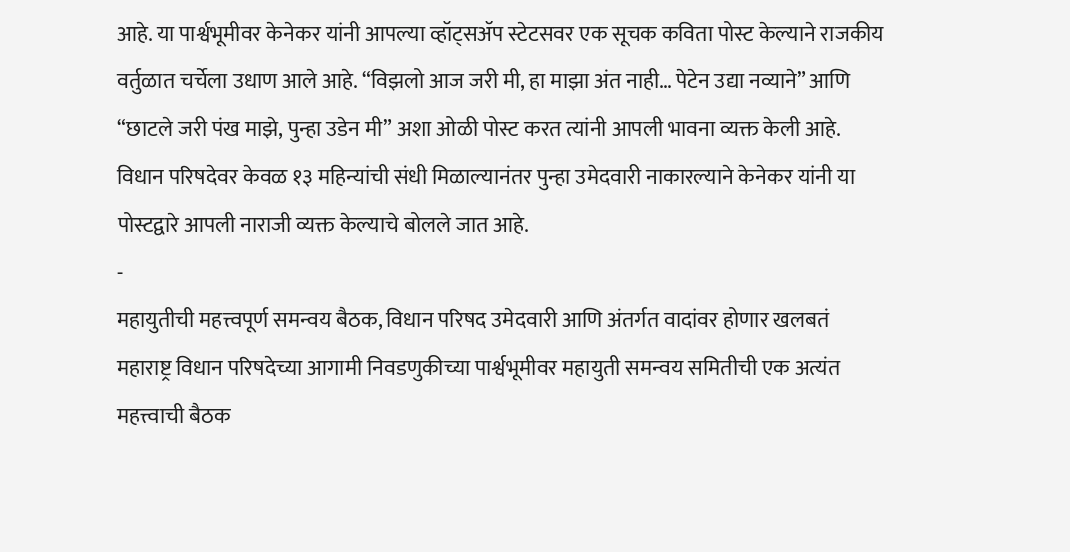आहे. या पार्श्वभूमीवर केनेकर यांनी आपल्या व्हॉट्सॲप स्टेटसवर एक सूचक कविता पोस्ट केल्याने राजकीय वर्तुळात चर्चेला उधाण आले आहे. “विझलो आज जरी मी, हा माझा अंत नाही… पेटेन उद्या नव्याने” आणि “छाटले जरी पंख माझे, पुन्हा उडेन मी” अशा ओळी पोस्ट करत त्यांनी आपली भावना व्यक्त केली आहे. विधान परिषदेवर केवळ १३ महिन्यांची संधी मिळाल्यानंतर पुन्हा उमेदवारी नाकारल्याने केनेकर यांनी या पोस्टद्वारे आपली नाराजी व्यक्त केल्याचे बोलले जात आहे.
-
महायुतीची महत्त्वपूर्ण समन्वय बैठक, विधान परिषद उमेदवारी आणि अंतर्गत वादांवर होणार खलबतं
महाराष्ट्र विधान परिषदेच्या आगामी निवडणुकीच्या पार्श्वभूमीवर महायुती समन्वय समितीची एक अत्यंत महत्त्वाची बैठक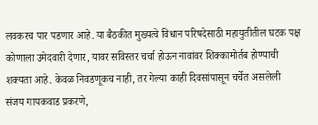लवकरच पार पडणार आहे. या बैठकीत मुख्यत्वे विधान परिषदेसाठी महायुतीतील घटक पक्ष कोणाला उमेदवारी देणार, यावर सविस्तर चर्चा होऊन नावांवर शिक्कामोर्तब होण्याची शक्यता आहे. केवळ निवडणूकच नाही, तर गेल्या काही दिवसांपासून चर्चेत असलेली संजय गायकवाड प्रकरणे,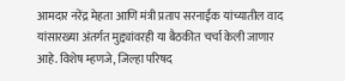आमदार नरेंद्र मेहता आणि मंत्री प्रताप सरनाईक यांच्यातील वाद यांसारख्या अंतर्गत मुद्द्यांवरही या बैठकीत चर्चा केली जाणार आहे. विशेष म्हणजे, जिल्हा परिषद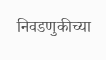निवडणुकीच्या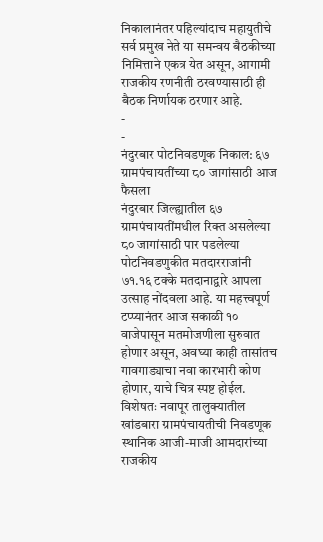निकालानंतर पहिल्यांदाच महायुतीचे सर्व प्रमुख नेते या समन्वय बैठकीच्या निमित्ताने एकत्र येत असून, आगामी राजकीय रणनीती ठरवण्यासाठी ही बैठक निर्णायक ठरणार आहे.
-
-
नंदुरबार पोटनिवडणूक निकाल: ६७ ग्रामपंचायतींच्या ८० जागांसाठी आज फैसला
नंदुरबार जिल्ह्यातील ६७ ग्रामपंचायतींमधील रिक्त असलेल्या ८० जागांसाठी पार पडलेल्या पोटनिवडणुकीत मतदारराजांनी ७१.१६ टक्के मतदानाद्वारे आपला उत्साह नोंदवला आहे. या महत्त्वपूर्ण टप्प्यानंतर आज सकाळी १० वाजेपासून मतमोजणीला सुरुवात होणार असून, अवघ्या काही तासांतच गावगाड्याचा नवा कारभारी कोण होणार, याचे चित्र स्पष्ट होईल. विशेषतः नवापूर तालुक्यातील खांडबारा ग्रामपंचायतीची निवडणूक स्थानिक आजी-माजी आमदारांच्या राजकीय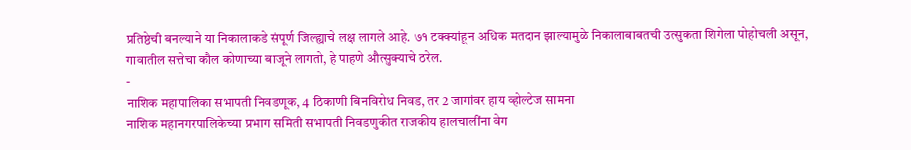प्रतिष्ठेची बनल्याने या निकालाकडे संपूर्ण जिल्ह्याचे लक्ष लागले आहे. ७१ टक्क्यांहून अधिक मतदान झाल्यामुळे निकालाबाबतची उत्सुकता शिगेला पोहोचली असून, गावातील सत्तेचा कौल कोणाच्या बाजूने लागतो, हे पाहणे औत्सुक्याचे ठरेल.
-
नाशिक महापालिका सभापती निवडणूक, 4 ठिकाणी बिनविरोध निवड, तर 2 जागांवर हाय व्होल्टेज सामना
नाशिक महानगरपालिकेच्या प्रभाग समिती सभापती निवडणुकीत राजकीय हालचालींना वेग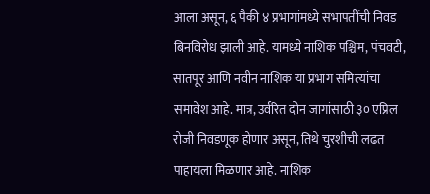आला असून, ६ पैकी ४ प्रभागांमध्ये सभापतींची निवड बिनविरोध झाली आहे. यामध्ये नाशिक पश्चिम, पंचवटी, सातपूर आणि नवीन नाशिक या प्रभाग समित्यांचा समावेश आहे. मात्र, उर्वरित दोन जागांसाठी ३० एप्रिल रोजी निवडणूक होणार असून, तिथे चुरशीची लढत पाहायला मिळणार आहे. नाशिक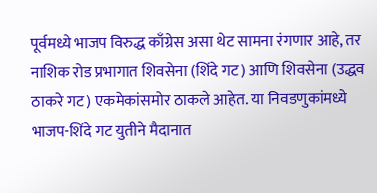पूर्वमध्ये भाजप विरुद्ध काँग्रेस असा थेट सामना रंगणार आहे, तर नाशिक रोड प्रभागात शिवसेना (शिंदे गट) आणि शिवसेना (उद्धव ठाकरे गट) एकमेकांसमोर ठाकले आहेत. या निवडणुकांमध्ये भाजप-शिंदे गट युतीने मैदानात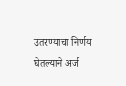उतरण्याचा निर्णय घेतल्याने अर्ज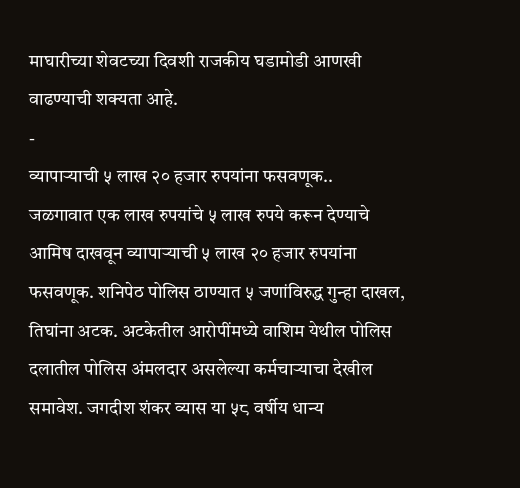माघारीच्या शेवटच्या दिवशी राजकीय घडामोडी आणखी वाढण्याची शक्यता आहे.
-
व्यापाऱ्याची ५ लाख २० हजार रुपयांना फसवणूक..
जळगावात एक लाख रुपयांचे ५ लाख रुपये करून देण्याचे आमिष दाखवून व्यापाऱ्याची ५ लाख २० हजार रुपयांना फसवणूक. शनिपेठ पोलिस ठाण्यात ५ जणांविरुद्ध गुन्हा दाखल, तिघांना अटक. अटकेतील आरोपींमध्ये वाशिम येथील पोलिस दलातील पोलिस अंमलदार असलेल्या कर्मचाऱ्याचा देखील समावेश. जगदीश शंकर व्यास या ५८ वर्षीय धान्य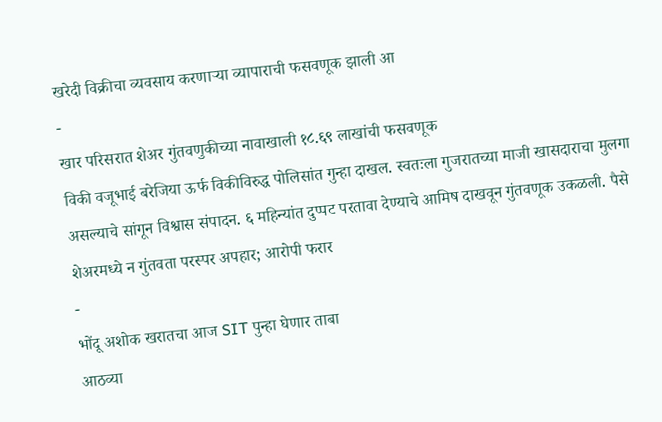खरेदी विक्रीचा व्यवसाय करणाऱ्या व्यापाराची फसवणूक झाली आ
-
खार परिसरात शेअर गुंतवणुकीच्या नावाखाली १८.६९ लाखांची फसवणूक
विकी वजूभाई बरेजिया ऊर्फ विकीविरुद्ध पोलिसांत गुन्हा दाखल. स्वतःला गुजरातच्या माजी खासदाराचा मुलगा असल्याचे सांगून विश्वास संपादन. ६ महिन्यांत दुप्पट परतावा देण्याचे आमिष दाखवून गुंतवणूक उकळली. पैसे शेअरमध्ये न गुंतवता परस्पर अपहार; आरोपी फरार
-
भोंदू अशोक खरातचा आज SIT पुन्हा घेणार ताबा
आठव्या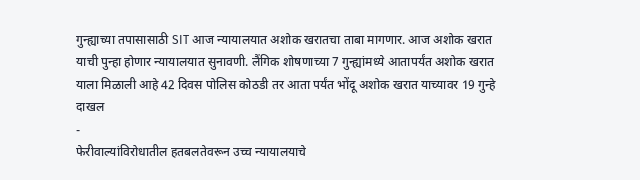गुन्ह्याच्या तपासासाठी SIT आज न्यायालयात अशोक खरातचा ताबा मागणार. आज अशोक खरात याची पुन्हा होणार न्यायालयात सुनावणी. लैंगिक शोषणाच्या 7 गुन्ह्यांमध्ये आतापर्यंत अशोक खरात याला मिळाली आहे 42 दिवस पोलिस कोठडी तर आता पर्यंत भोंदू अशोक खरात याच्यावर 19 गुन्हे दाखल
-
फेरीवाल्यांविरोधातील हतबलतेवरून उच्च न्यायालयाचे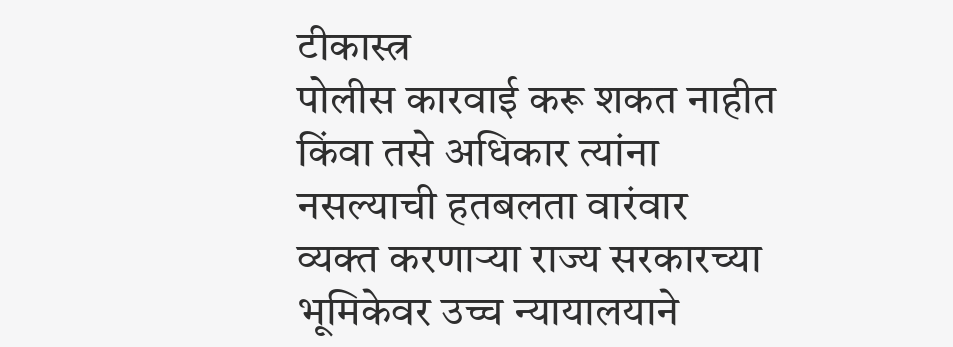टीकास्त्र
पोलीस कारवाई करू शकत नाहीत किंवा तसे अधिकार त्यांना नसल्याची हतबलता वारंवार व्यक्त करणाऱ्या राज्य सरकारच्या भूमिकेवर उच्च न्यायालयाने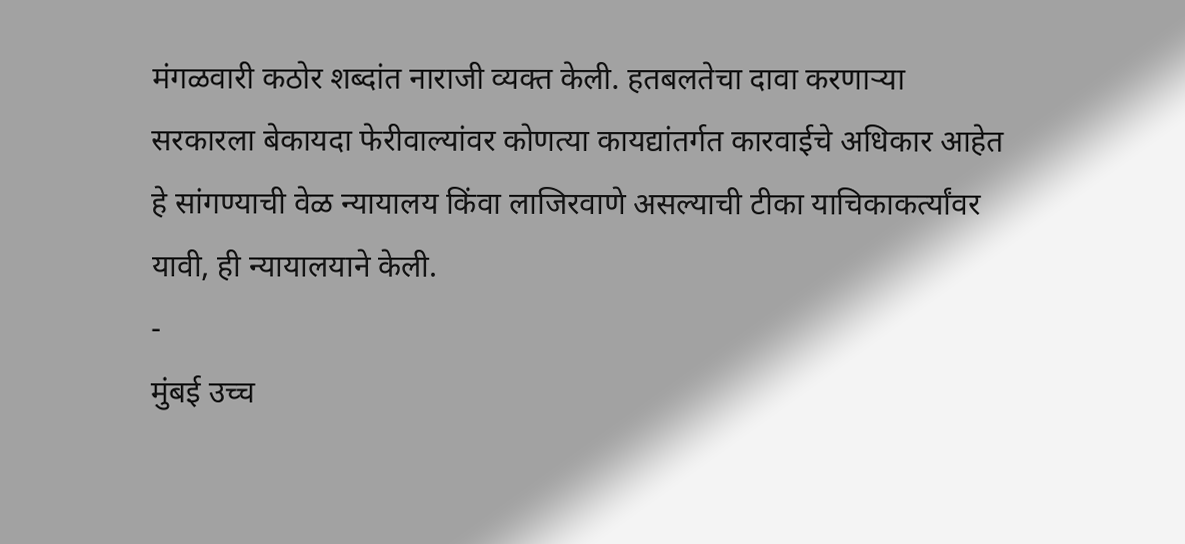मंगळवारी कठोर शब्दांत नाराजी व्यक्त केली. हतबलतेचा दावा करणाऱ्या सरकारला बेकायदा फेरीवाल्यांवर कोणत्या कायद्यांतर्गत कारवाईचे अधिकार आहेत हे सांगण्याची वेळ न्यायालय किंवा लाजिरवाणे असल्याची टीका याचिकाकर्त्यांवर यावी, ही न्यायालयाने केली.
-
मुंबई उच्च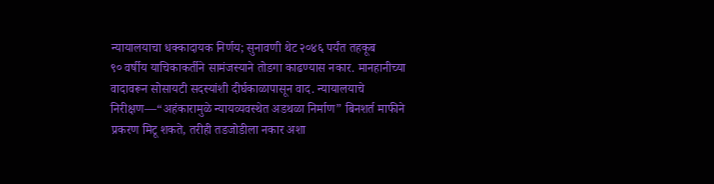न्यायालयाचा धक्कादायक निर्णय; सुनावणी थेट २०४६ पर्यंत तहकूब
९० वर्षीय याचिकाकर्तीने सामंजस्याने तोडगा काढण्यास नकार. मानहानीच्या वादावरून सोसायटी सदस्यांशी दीर्घकाळापासून वाद. न्यायालयाचे निरीक्षण—“अहंकारामुळे न्यायव्यवस्थेत अडथळा निर्माण” बिनशर्त माफीने प्रकरण मिटू शकते, तरीही तडजोडीला नकार अशा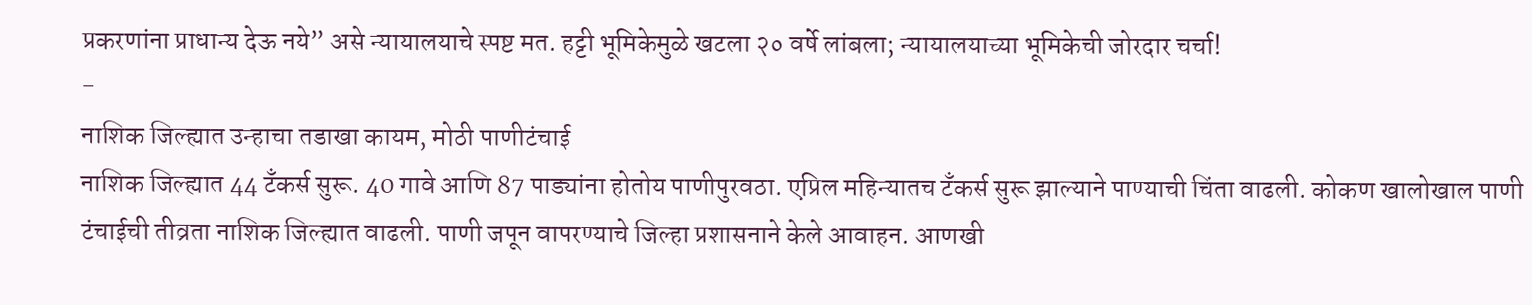प्रकरणांना प्राधान्य देऊ नये” असे न्यायालयाचे स्पष्ट मत. हट्टी भूमिकेमुळे खटला २० वर्षे लांबला; न्यायालयाच्या भूमिकेची जोरदार चर्चा!
-
नाशिक जिल्ह्यात उन्हाचा तडाखा कायम, मोठी पाणीटंचाई
नाशिक जिल्ह्यात 44 टँकर्स सुरू. 40 गावे आणि 87 पाड्यांना होतोय पाणीपुरवठा. एप्रिल महिन्यातच टँकर्स सुरू झाल्याने पाण्याची चिंता वाढली. कोकण खालोखाल पाणी टंचाईची तीव्रता नाशिक जिल्ह्यात वाढली. पाणी जपून वापरण्याचे जिल्हा प्रशासनाने केले आवाहन. आणखी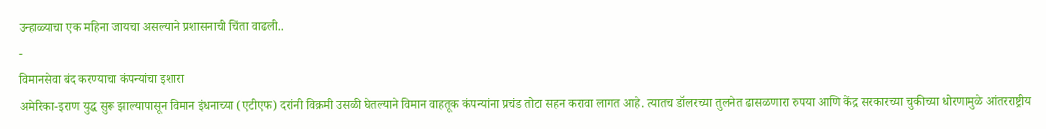उन्हाळ्याचा एक महिना जायचा असल्याने प्रशासनाची चिंता वाढली..
-
विमानसेवा बंद करण्याचा कंपन्यांचा इशारा
अमेरिका-इराण युद्ध सुरू झाल्यापासून विमान इंधनाच्या (एटीएफ) दरांनी विक्रमी उसळी घेतल्याने विमान वाहतूक कंपन्यांना प्रचंड तोटा सहन करावा लागत आहे. त्यातच डॉलरच्या तुलनेत ढासळणारा रुपया आणि केंद्र सरकारच्या चुकीच्या धोरणामुळे आंतरराष्ट्रीय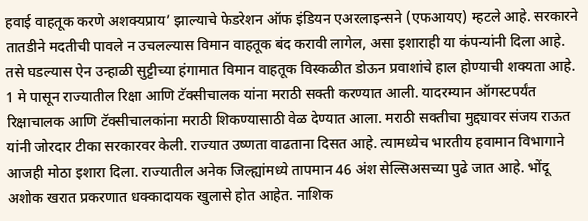हवाई वाहतूक करणे अशक्यप्राय’ झाल्याचे फेडरेशन ऑफ इंडियन एअरलाइन्सने (एफआयए) म्हटले आहे. सरकारने तातडीने मदतीची पावले न उचलल्यास विमान वाहतूक बंद करावी लागेल, असा इशाराही या कंपन्यांनी दिला आहे. तसे घडल्यास ऐन उन्हाळी सुट्टीच्या हंगामात विमान वाहतूक विस्कळीत डोऊन प्रवाशांचे हाल होण्याची शक्यता आहे.
1 मे पासून राज्यातील रिक्षा आणि टॅक्सीचालक यांना मराठी सक्ती करण्यात आली. यादरम्यान ऑगस्टपर्यंत रिक्षाचालक आणि टॅक्सीचालकांना मराठी शिकण्यासाठी वेळ देण्यात आला. मराठी सक्तीचा मुद्द्यावर संजय राऊत यांनी जोरदार टीका सरकारवर केली. राज्यात उष्णता वाढताना दिसत आहे. त्यामध्येच भारतीय हवामान विभागाने आजही मोठा इशारा दिला. राज्यातील अनेक जिल्ह्यांमध्ये तापमान 46 अंश सेल्सिअसच्या पुढे जात आहे. भोंदू अशोक खरात प्रकरणात धक्कादायक खुलासे होत आहेत. नाशिक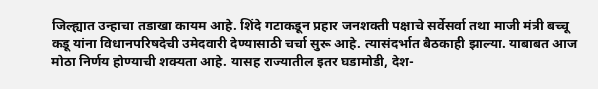जिल्ह्यात उन्हाचा तडाखा कायम आहे. शिंदे गटाकडून प्रहार जनशक्ती पक्षाचे सर्वेसर्वा तथा माजी मंत्री बच्चू कडू यांना विधानपरिषदेची उमेदवारी देण्यासाठी चर्चा सुरू आहे. त्यासंदर्भात बैठकाही झाल्या. याबाबत आज मोठा निर्णय होण्याची शक्यता आहे. यासह राज्यातील इतर घडामोडी, देश-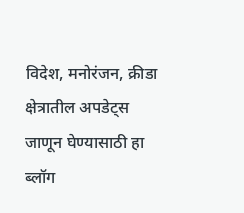विदेश, मनोरंजन, क्रीडा क्षेत्रातील अपडेट्स जाणून घेण्यासाठी हा ब्लॉग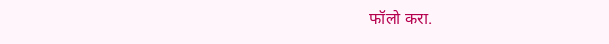फॉलो करा.